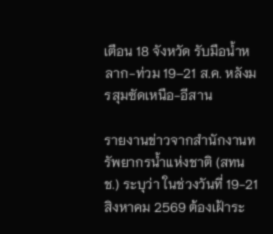เตือน 18 จังหวัด รับมือน้ำหลาก-ท่วม 19–21 ส.ค. หลังมรสุมซัดเหนือ-อีสาน

รายงานข่าวจากสำนักงานทรัพยากรน้ำแห่งชาติ (สทนช.) ระบุว่า ในช่วงวันที่ 19-21 สิงหาคม 2569 ต้องเฝ้าระ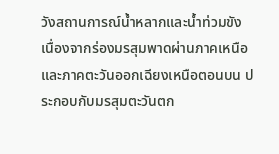วังสถานการณ์น้ำหลากและน้ำท่วมขัง เนื่องจากร่องมรสุมพาดผ่านภาคเหนือและภาคตะวันออกเฉียงเหนือตอนบน ประกอบกับมรสุมตะวันตก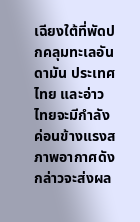เฉียงใต้ที่พัดปกคลุมทะเลอันดามัน ประเทศไทย และอ่าวไทยจะมีกำลังค่อนข้างแรงสภาพอากาศดังกล่าวจะส่งผล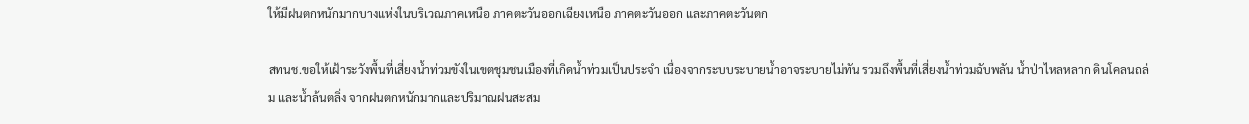ให้มีฝนตกหนักมากบางแห่งในบริเวณภาคเหนือ ภาคตะวันออกเฉียงเหนือ ภาคตะวันออก และภาคตะวันตก

สทนช.ขอให้เฝ้าระวังพื้นที่เสี่ยงน้ำท่วมขังในเขตชุมชนเมืองที่เกิดน้ำท่วมเป็นประจำ เนื่องจากระบบระบายน้ำอาจระบายไม่ทัน รวมถึงพื้นที่เสี่ยงน้ำท่วมฉับพลัน น้ำป่าไหลหลาก ดินโคลนถล่ม และน้ำล้นตลิ่ง จากฝนตกหนักมากและปริมาณฝนสะสม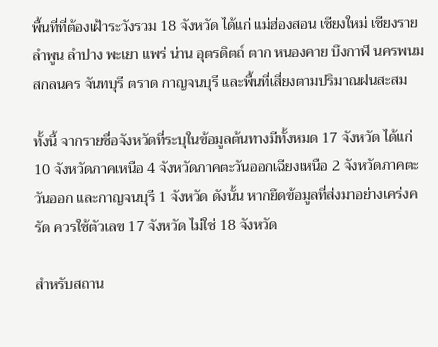พื้นที่ที่ต้องเฝ้าระวังรวม 18 จังหวัด ได้แก่ แม่ฮ่องสอน เชียงใหม่ เชียงราย ลำพูน ลำปาง พะเยา แพร่ น่าน อุตรดิตถ์ ตาก หนองคาย บึงกาฬ นครพนม สกลนคร จันทบุรี ตราด กาญจนบุรี และพื้นที่เสี่ยงตามปริมาณฝนสะสม

ทั้งนี้ จากรายชื่อจังหวัดที่ระบุในข้อมูลต้นทางมีทั้งหมด 17 จังหวัด ได้แก่ 10 จังหวัดภาคเหนือ 4 จังหวัดภาคตะวันออกเฉียงเหนือ 2 จังหวัดภาคตะวันออก และกาญจนบุรี 1 จังหวัด ดังนั้น หากยึดข้อมูลที่ส่งมาอย่างเคร่งครัด ควรใช้ตัวเลข 17 จังหวัด ไม่ใช่ 18 จังหวัด

สำหรับสถาน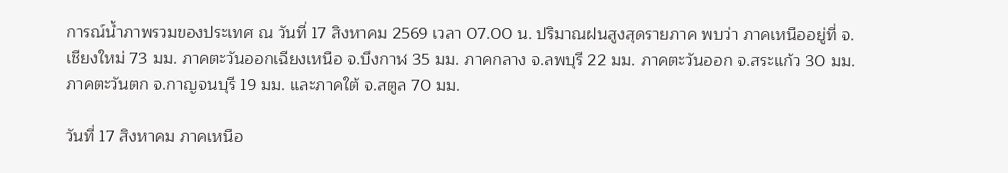การณ์น้ำภาพรวมของประเทศ ณ วันที่ 17 สิงหาคม 2569 เวลา 07.00 น. ปริมาณฝนสูงสุดรายภาค พบว่า ภาคเหนืออยู่ที่ จ.เชียงใหม่ 73 มม. ภาคตะวันออกเฉียงเหนือ จ.บึงกาฬ 35 มม. ภาคกลาง จ.ลพบุรี 22 มม. ภาคตะวันออก จ.สระแก้ว 30 มม. ภาคตะวันตก จ.กาญจนบุรี 19 มม. และภาคใต้ จ.สตูล 70 มม.

วันที่ 17 สิงหาคม ภาคเหนือ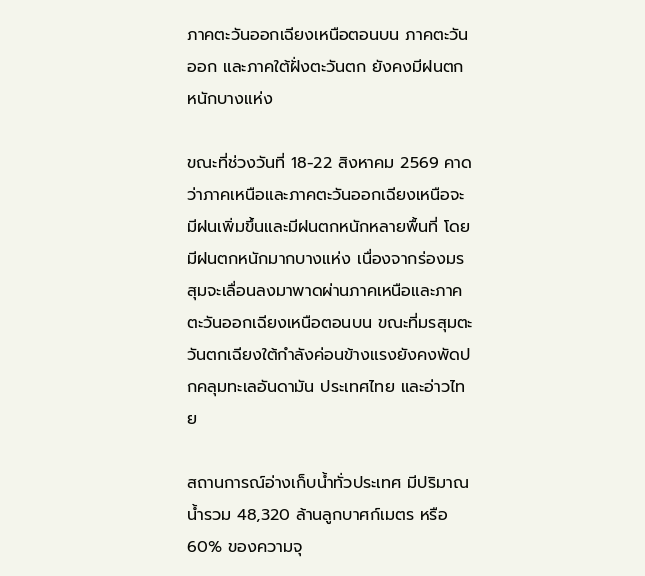ภาคตะวันออกเฉียงเหนือตอนบน ภาคตะวันออก และภาคใต้ฝั่งตะวันตก ยังคงมีฝนตกหนักบางแห่ง

ขณะที่ช่วงวันที่ 18-22 สิงหาคม 2569 คาดว่าภาคเหนือและภาคตะวันออกเฉียงเหนือจะมีฝนเพิ่มขึ้นและมีฝนตกหนักหลายพื้นที่ โดยมีฝนตกหนักมากบางแห่ง เนื่องจากร่องมรสุมจะเลื่อนลงมาพาดผ่านภาคเหนือและภาคตะวันออกเฉียงเหนือตอนบน ขณะที่มรสุมตะวันตกเฉียงใต้กำลังค่อนข้างแรงยังคงพัดปกคลุมทะเลอันดามัน ประเทศไทย และอ่าวไทย

สถานการณ์อ่างเก็บน้ำทั่วประเทศ มีปริมาณน้ำรวม 48,320 ล้านลูกบาศก์เมตร หรือ 60% ของความจุ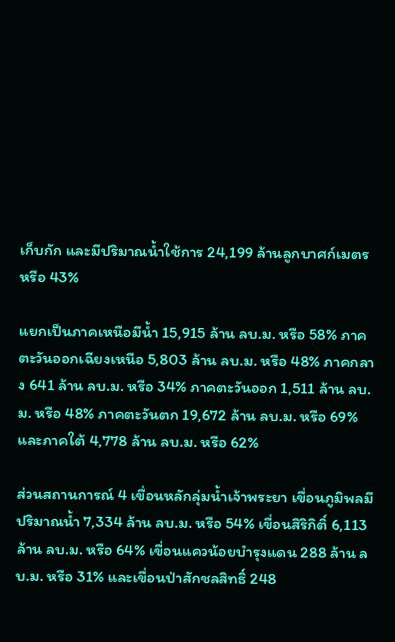เก็บกัก และมีปริมาณน้ำใช้การ 24,199 ล้านลูกบาศก์เมตร หรือ 43%

แยกเป็นภาคเหนือมีน้ำ 15,915 ล้าน ลบ.ม. หรือ 58% ภาคตะวันออกเฉียงเหนือ 5,803 ล้าน ลบ.ม. หรือ 48% ภาคกลาง 641 ล้าน ลบ.ม. หรือ 34% ภาคตะวันออก 1,511 ล้าน ลบ.ม. หรือ 48% ภาคตะวันตก 19,672 ล้าน ลบ.ม. หรือ 69% และภาคใต้ 4,778 ล้าน ลบ.ม. หรือ 62%

ส่วนสถานการณ์ 4 เขื่อนหลักลุ่มน้ำเจ้าพระยา เขื่อนภูมิพลมีปริมาณน้ำ 7,334 ล้าน ลบ.ม. หรือ 54% เขื่อนสิริกิติ์ 6,113 ล้าน ลบ.ม. หรือ 64% เขื่อนแควน้อยบำรุงแดน 288 ล้าน ลบ.ม. หรือ 31% และเขื่อนป่าสักชลสิทธิ์ 248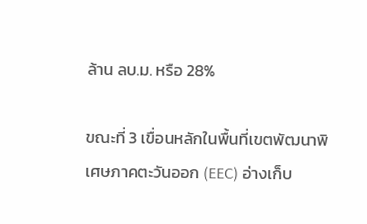ล้าน ลบ.ม. หรือ 28%

ขณะที่ 3 เขื่อนหลักในพื้นที่เขตพัฒนาพิเศษภาคตะวันออก (EEC) อ่างเก็บ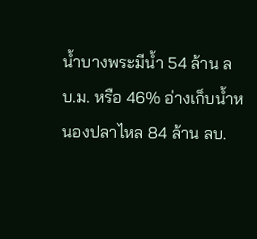น้ำบางพระมีน้ำ 54 ล้าน ลบ.ม. หรือ 46% อ่างเก็บน้ำหนองปลาไหล 84 ล้าน ลบ.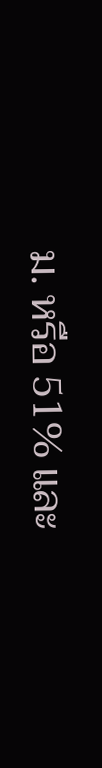ม. หรือ 51% และ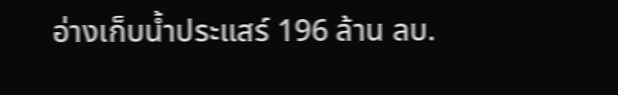อ่างเก็บน้ำประแสร์ 196 ล้าน ลบ.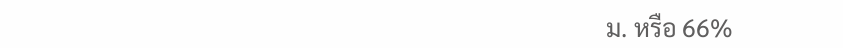ม. หรือ 66%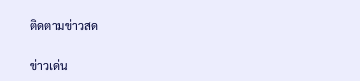ติดตามข่าวสด

ข่าวเด่น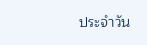ประจำวัน